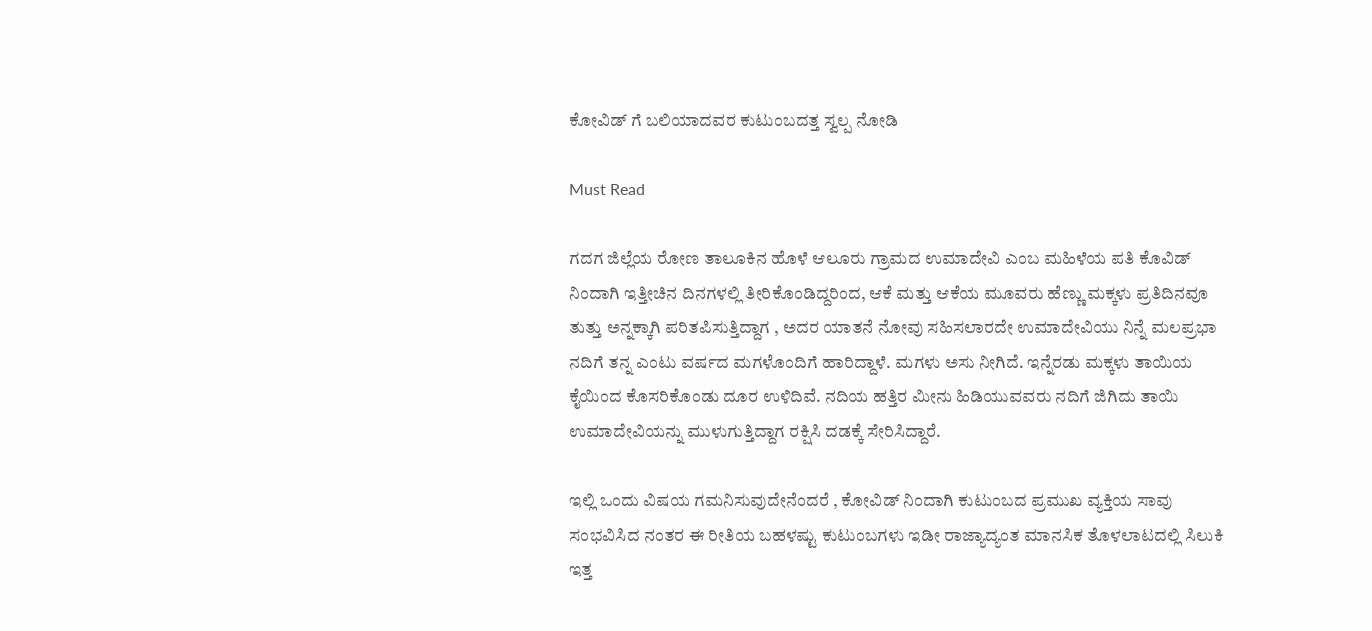ಕೋವಿಡ್ ಗೆ ಬಲಿಯಾದವರ ಕುಟುಂಬದತ್ತ ಸ್ವಲ್ಪ ನೋಡಿ

Must Read

ಗದಗ ಜಿಲ್ಲೆಯ ರೋಣ ತಾಲೂಕಿನ ಹೊಳೆ ಆಲೂರು ಗ್ರಾಮದ ಉಮಾದೇವಿ ಎಂಬ ಮಹಿಳೆಯ ಪತಿ ಕೊವಿಡ್ ನಿಂದಾಗಿ ಇತ್ತೀಚಿನ ದಿನಗಳಲ್ಲಿ ತೀರಿಕೊಂಡಿದ್ದರಿಂದ, ಆಕೆ ಮತ್ತು ಆಕೆಯ ಮೂವರು ಹೆಣ್ಣು ಮಕ್ಕಳು ಪ್ರತಿದಿನವೂ ತುತ್ತು ಅನ್ನಕ್ಕಾಗಿ ಪರಿತಪಿಸುತ್ತಿದ್ದಾಗ , ಅದರ ಯಾತನೆ ನೋವು ಸಹಿಸಲಾರದೇ ಉಮಾದೇವಿಯು ನಿನ್ನೆ ಮಲಪ್ರಭಾ ನದಿಗೆ ತನ್ನ ಎಂಟು ವರ್ಷದ ಮಗಳೊಂದಿಗೆ ಹಾರಿದ್ದಾಳೆ. ಮಗಳು ಅಸು ನೀಗಿದೆ. ಇನ್ನೆರಡು ಮಕ್ಕಳು ತಾಯಿಯ ಕೈಯಿಂದ ಕೊಸರಿಕೊಂಡು ದೂರ ಉಳಿದಿವೆ. ನದಿಯ ಹತ್ತಿರ ಮೀನು ಹಿಡಿಯುವವರು ನದಿಗೆ ಜಿಗಿದು ತಾಯಿ ಉಮಾದೇವಿಯನ್ನು ಮುಳುಗುತ್ತಿದ್ದಾಗ ರಕ್ಷಿಸಿ ದಡಕ್ಕೆ ಸೇರಿಸಿದ್ದಾರೆ.

ಇಲ್ಲಿ ಒಂದು ವಿಷಯ ಗಮನಿಸುವುದೇನೆಂದರೆ , ಕೋವಿಡ್ ನಿಂದಾಗಿ ಕುಟುಂಬದ ಪ್ರಮುಖ ವ್ಯಕ್ತಿಯ ಸಾವು ಸಂಭವಿಸಿದ ನಂತರ ಈ ರೀತಿಯ ಬಹಳಷ್ಟು ಕುಟುಂಬಗಳು ಇಡೀ ರಾಜ್ಯಾದ್ಯಂತ ಮಾನಸಿಕ ತೊಳಲಾಟದಲ್ಲಿ ಸಿಲುಕಿ ಇತ್ತ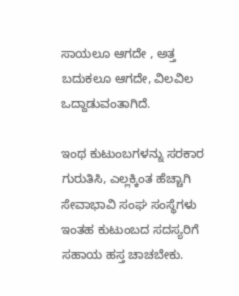ಸಾಯಲೂ ಆಗದೇ , ಅತ್ತ ಬದುಕಲೂ ಆಗದೇ, ವಿಲವಿಲ ಒದ್ದಾಡುವಂತಾಗಿದೆ.

ಇಂಥ ಕುಟುಂಬಗಳನ್ನು ಸರಕಾರ ಗುರುತಿಸಿ, ಎಲ್ಲಕ್ಕಿಂತ ಹೆಚ್ಚಾಗಿ ಸೇವಾಭಾವಿ ಸಂಘ ಸಂಸ್ಥೆಗಳು ಇಂತಹ ಕುಟುಂಬದ ಸದಸ್ಯರಿಗೆ ಸಹಾಯ ಹಸ್ತ ಚಾಚಬೇಕು.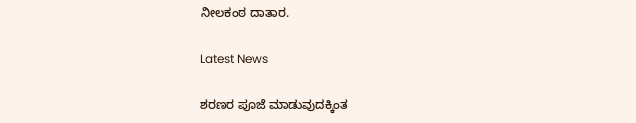ನೀಲಕಂಠ ದಾತಾರ.

Latest News

ಶರಣರ ಪೂಜೆ ಮಾಡುವುದಕ್ಕಿಂತ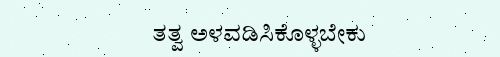ತತ್ವ ಅಳವಡಿಸಿಕೊಳ್ಳಬೇಕು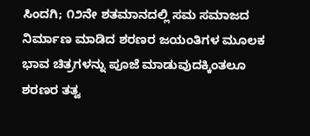ಸಿಂದಗಿ; ೧೨ನೇ ಶತಮಾನದಲ್ಲಿ ಸಮ ಸಮಾಜದ ನಿರ್ಮಾಣ ಮಾಡಿದ ಶರಣರ ಜಯಂತಿಗಳ ಮೂಲಕ ಭಾವ ಚಿತ್ರಗಳನ್ನು ಪೂಜೆ ಮಾಡುವುದಕ್ಕಿಂತಲೂ ಶರಣರ ತತ್ವ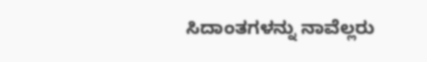ಸಿದಾಂತಗಳನ್ನು ನಾವೆಲ್ಲರು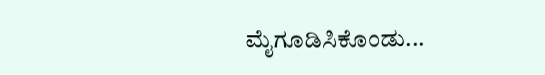ಮೈಗೂಡಿಸಿಕೊಂಡು...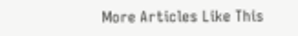More Articles Like This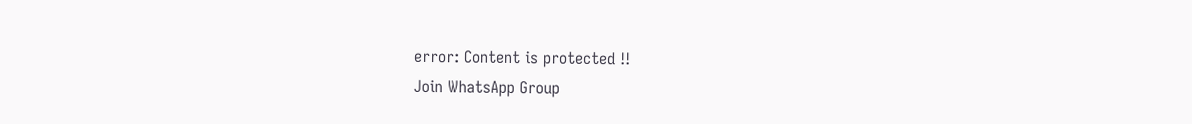error: Content is protected !!
Join WhatsApp Group